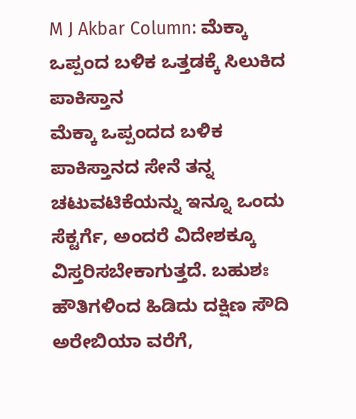M J Akbar Column: ಮೆಕ್ಕಾ ಒಪ್ಪಂದ ಬಳಿಕ ಒತ್ತಡಕ್ಕೆ ಸಿಲುಕಿದ ಪಾಕಿಸ್ತಾನ
ಮೆಕ್ಕಾ ಒಪ್ಪಂದದ ಬಳಿಕ ಪಾಕಿಸ್ತಾನದ ಸೇನೆ ತನ್ನ ಚಟುವಟಿಕೆಯನ್ನು ಇನ್ನೂ ಒಂದು ಸೆಕ್ಟರ್ಗೆ, ಅಂದರೆ ವಿದೇಶಕ್ಕೂ ವಿಸ್ತರಿಸಬೇಕಾಗುತ್ತದೆ. ಬಹುಶಃ ಹೌತಿಗಳಿಂದ ಹಿಡಿದು ದಕ್ಷಿಣ ಸೌದಿ ಅರೇಬಿಯಾ ವರೆಗೆ,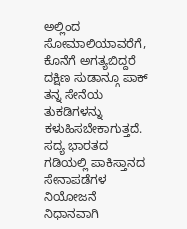ಅಲ್ಲಿಂದ ಸೋಮಾಲಿಯಾವರೆಗೆ, ಕೊನೆಗೆ ಅಗತ್ಯಬಿದ್ದರೆ ದಕ್ಷಿಣ ಸುಡಾನ್ಗೂ ಪಾಕ್ ತನ್ನ ಸೇನೆಯ ತುಕಡಿಗಳನ್ನು ಕಳುಹಿಸಬೇಕಾಗುತ್ತದೆ. ಸದ್ಯ ಭಾರತದ ಗಡಿಯಲ್ಲಿ ಪಾಕಿಸ್ತಾನದ ಸೇನಾಪಡೆಗಳ ನಿಯೋಜನೆ ನಿಧಾನವಾಗಿ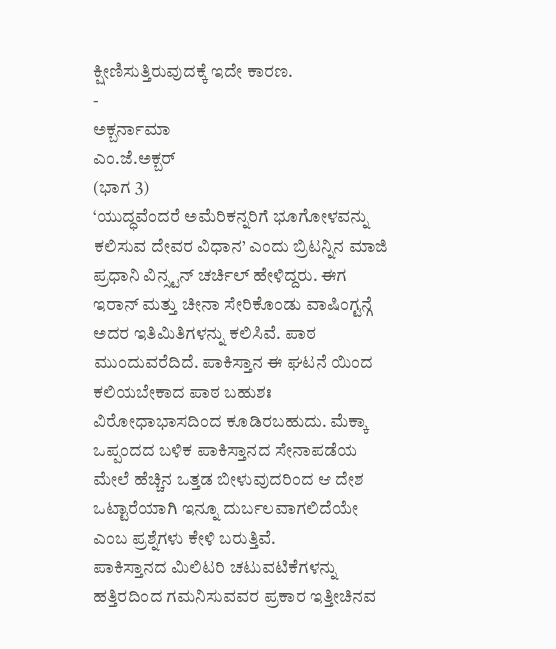ಕ್ಷೀಣಿಸುತ್ತಿರುವುದಕ್ಕೆ ಇದೇ ಕಾರಣ.
-
ಅಕ್ಬರ್ನಾಮಾ
ಎಂ.ಜೆ.ಅಕ್ಬರ್
(ಭಾಗ 3)
‘ಯುದ್ಧವೆಂದರೆ ಅಮೆರಿಕನ್ನರಿಗೆ ಭೂಗೋಳವನ್ನು ಕಲಿಸುವ ದೇವರ ವಿಧಾನ’ ಎಂದು ಬ್ರಿಟನ್ನಿನ ಮಾಜಿ ಪ್ರಧಾನಿ ವಿನ್ಸ್ಟನ್ ಚರ್ಚಿಲ್ ಹೇಳಿದ್ದರು. ಈಗ ಇರಾನ್ ಮತ್ತು ಚೀನಾ ಸೇರಿಕೊಂಡು ವಾಷಿಂಗ್ಟನ್ಗೆ ಅದರ ಇತಿಮಿತಿಗಳನ್ನು ಕಲಿಸಿವೆ. ಪಾಠ ಮುಂದುವರೆದಿದೆ. ಪಾಕಿಸ್ತಾನ ಈ ಘಟನೆ ಯಿಂದ ಕಲಿಯಬೇಕಾದ ಪಾಠ ಬಹುಶಃ ವಿರೋಧಾಭಾಸದಿಂದ ಕೂಡಿರಬಹುದು. ಮೆಕ್ಕಾ ಒಪ್ಪಂದದ ಬಳಿಕ ಪಾಕಿಸ್ತಾನದ ಸೇನಾಪಡೆಯ ಮೇಲೆ ಹೆಚ್ಚಿನ ಒತ್ತಡ ಬೀಳುವುದರಿಂದ ಆ ದೇಶ ಒಟ್ಟಾರೆಯಾಗಿ ಇನ್ನೂ ದುರ್ಬಲವಾಗಲಿದೆಯೇ ಎಂಬ ಪ್ರಶ್ನೆಗಳು ಕೇಳಿ ಬರುತ್ತಿವೆ.
ಪಾಕಿಸ್ತಾನದ ಮಿಲಿಟರಿ ಚಟುವಟಿಕೆಗಳನ್ನು ಹತ್ತಿರದಿಂದ ಗಮನಿಸುವವರ ಪ್ರಕಾರ ಇತ್ತೀಚಿನವ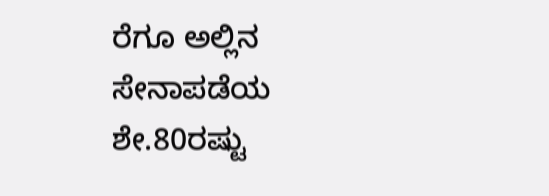ರೆಗೂ ಅಲ್ಲಿನ ಸೇನಾಪಡೆಯ ಶೇ.80ರಷ್ಟು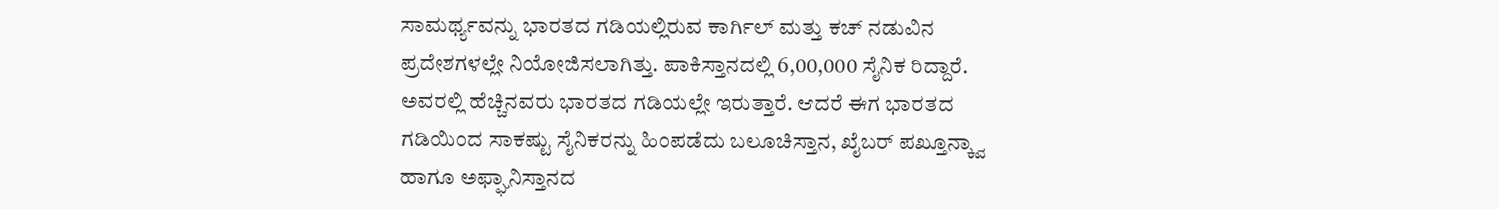ಸಾಮರ್ಥ್ಯವನ್ನು ಭಾರತದ ಗಡಿಯಲ್ಲಿರುವ ಕಾರ್ಗಿಲ್ ಮತ್ತು ಕಚ್ ನಡುವಿನ ಪ್ರದೇಶಗಳಲ್ಲೇ ನಿಯೋಜಿಸಲಾಗಿತ್ತು. ಪಾಕಿಸ್ತಾನದಲ್ಲಿ 6,00,000 ಸೈನಿಕ ರಿದ್ದಾರೆ. ಅವರಲ್ಲಿ ಹೆಚ್ಚಿನವರು ಭಾರತದ ಗಡಿಯಲ್ಲೇ ಇರುತ್ತಾರೆ. ಆದರೆ ಈಗ ಭಾರತದ ಗಡಿಯಿಂದ ಸಾಕಷ್ಟು ಸೈನಿಕರನ್ನು ಹಿಂಪಡೆದು ಬಲೂಚಿಸ್ತಾನ, ಖೈಬರ್ ಪಖ್ತೂನ್ಕ್ವಾ ಹಾಗೂ ಅಫ್ಘಾನಿಸ್ತಾನದ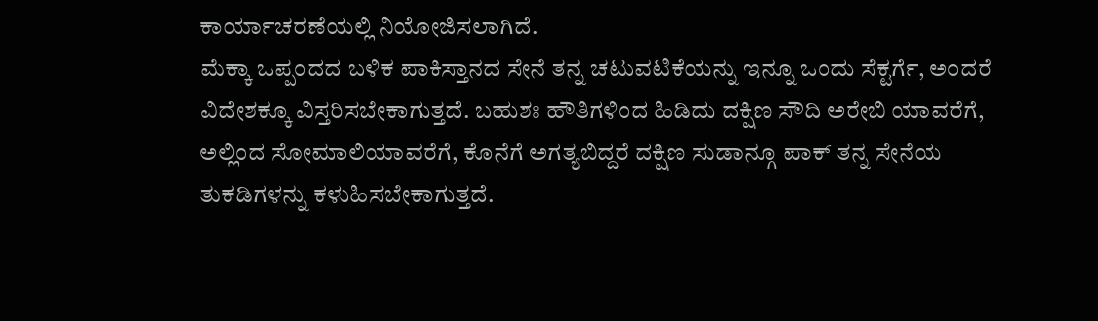ಕಾರ್ಯಾಚರಣೆಯಲ್ಲಿ ನಿಯೋಜಿಸಲಾಗಿದೆ.
ಮೆಕ್ಕಾ ಒಪ್ಪಂದದ ಬಳಿಕ ಪಾಕಿಸ್ತಾನದ ಸೇನೆ ತನ್ನ ಚಟುವಟಿಕೆಯನ್ನು ಇನ್ನೂ ಒಂದು ಸೆಕ್ಟರ್ಗೆ, ಅಂದರೆ ವಿದೇಶಕ್ಕೂ ವಿಸ್ತರಿಸಬೇಕಾಗುತ್ತದೆ. ಬಹುಶಃ ಹೌತಿಗಳಿಂದ ಹಿಡಿದು ದಕ್ಷಿಣ ಸೌದಿ ಅರೇಬಿ ಯಾವರೆಗೆ, ಅಲ್ಲಿಂದ ಸೋಮಾಲಿಯಾವರೆಗೆ, ಕೊನೆಗೆ ಅಗತ್ಯಬಿದ್ದರೆ ದಕ್ಷಿಣ ಸುಡಾನ್ಗೂ ಪಾಕ್ ತನ್ನ ಸೇನೆಯ ತುಕಡಿಗಳನ್ನು ಕಳುಹಿಸಬೇಕಾಗುತ್ತದೆ.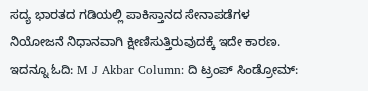ಸದ್ಯ ಭಾರತದ ಗಡಿಯಲ್ಲಿ ಪಾಕಿಸ್ತಾನದ ಸೇನಾಪಡೆಗಳ ನಿಯೋಜನೆ ನಿಧಾನವಾಗಿ ಕ್ಷೀಣಿಸುತ್ತಿರುವುದಕ್ಕೆ ಇದೇ ಕಾರಣ.
ಇದನ್ನೂ ಓದಿ: M J Akbar Column: ದಿ ಟ್ರಂಪ್ ಸಿಂಡ್ರೋಮ್: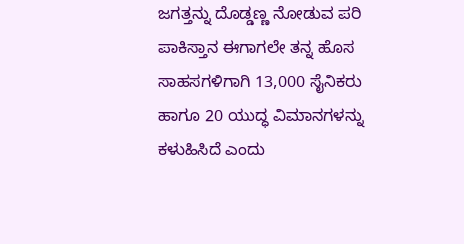ಜಗತ್ತನ್ನು ದೊಡ್ಡಣ್ಣ ನೋಡುವ ಪರಿ
ಪಾಕಿಸ್ತಾನ ಈಗಾಗಲೇ ತನ್ನ ಹೊಸ ಸಾಹಸಗಳಿಗಾಗಿ 13,000 ಸೈನಿಕರು ಹಾಗೂ 20 ಯುದ್ಧ ವಿಮಾನಗಳನ್ನು ಕಳುಹಿಸಿದೆ ಎಂದು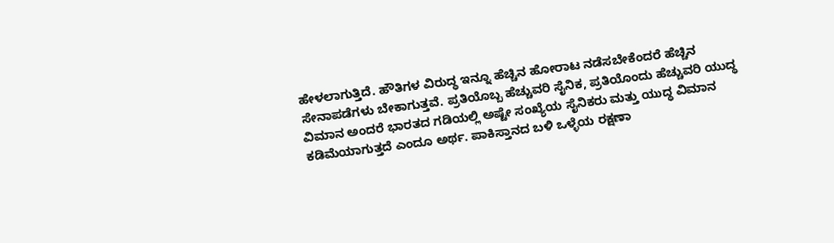ಹೇಳಲಾಗುತ್ತಿದೆ. ಹೌತಿಗಳ ವಿರುದ್ಧ ಇನ್ನೂ ಹೆಚ್ಚಿನ ಹೋರಾಟ ನಡೆಸಬೇಕೆಂದರೆ ಹೆಚ್ಚಿನ ಸೇನಾಪಡೆಗಳು ಬೇಕಾಗುತ್ತವೆ. ಪ್ರತಿಯೊಬ್ಬ ಹೆಚ್ಚುವರಿ ಸೈನಿಕ, ಪ್ರತಿಯೊಂದು ಹೆಚ್ಚುವರಿ ಯುದ್ಧ ವಿಮಾನ ಅಂದರೆ ಭಾರತದ ಗಡಿಯಲ್ಲಿ ಅಷ್ಟೇ ಸಂಖ್ಯೆಯ ಸೈನಿಕರು ಮತ್ತು ಯುದ್ಧ ವಿಮಾನ ಕಡಿಮೆಯಾಗುತ್ತದೆ ಎಂದೂ ಅರ್ಥ. ಪಾಕಿಸ್ತಾನದ ಬಳಿ ಒಳ್ಳೆಯ ರಕ್ಷಣಾ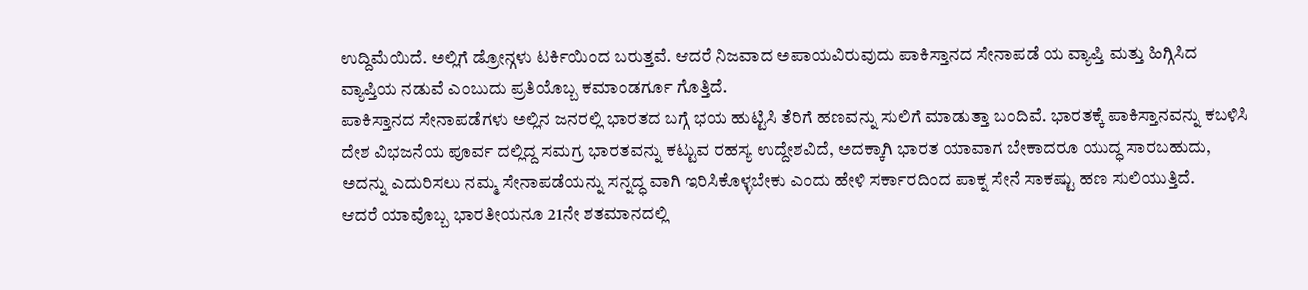ಉದ್ದಿಮೆಯಿದೆ. ಅಲ್ಲಿಗೆ ಡ್ರೋನ್ಗಳು ಟರ್ಕಿಯಿಂದ ಬರುತ್ತವೆ. ಆದರೆ ನಿಜವಾದ ಅಪಾಯವಿರುವುದು ಪಾಕಿಸ್ತಾನದ ಸೇನಾಪಡೆ ಯ ವ್ಯಾಪ್ತಿ ಮತ್ತು ಹಿಗ್ಗಿಸಿದ ವ್ಯಾಪ್ತಿಯ ನಡುವೆ ಎಂಬುದು ಪ್ರತಿಯೊಬ್ಬ ಕಮಾಂಡರ್ಗೂ ಗೊತ್ತಿದೆ.
ಪಾಕಿಸ್ತಾನದ ಸೇನಾಪಡೆಗಳು ಅಲ್ಲಿನ ಜನರಲ್ಲಿ ಭಾರತದ ಬಗ್ಗೆ ಭಯ ಹುಟ್ಟಿಸಿ ತೆರಿಗೆ ಹಣವನ್ನು ಸುಲಿಗೆ ಮಾಡುತ್ತಾ ಬಂದಿವೆ. ಭಾರತಕ್ಕೆ ಪಾಕಿಸ್ತಾನವನ್ನು ಕಬಳಿಸಿ ದೇಶ ವಿಭಜನೆಯ ಪೂರ್ವ ದಲ್ಲಿದ್ದ ಸಮಗ್ರ ಭಾರತವನ್ನು ಕಟ್ಟುವ ರಹಸ್ಯ ಉದ್ದೇಶವಿದೆ, ಅದಕ್ಕಾಗಿ ಭಾರತ ಯಾವಾಗ ಬೇಕಾದರೂ ಯುದ್ಧ ಸಾರಬಹುದು, ಅದನ್ನು ಎದುರಿಸಲು ನಮ್ಮ ಸೇನಾಪಡೆಯನ್ನು ಸನ್ನದ್ಧ ವಾಗಿ ಇರಿಸಿಕೊಳ್ಳಬೇಕು ಎಂದು ಹೇಳಿ ಸರ್ಕಾರದಿಂದ ಪಾಕ್ನ ಸೇನೆ ಸಾಕಷ್ಟು ಹಣ ಸುಲಿಯುತ್ತಿದೆ.
ಆದರೆ ಯಾವೊಬ್ಬ ಭಾರತೀಯನೂ 21ನೇ ಶತಮಾನದಲ್ಲಿ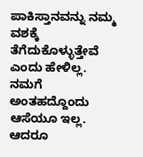ಪಾಕಿಸ್ತಾನವನ್ನು ನಮ್ಮ ವಶಕ್ಕೆ ತೆಗೆದುಕೊಳ್ಳುತ್ತೇವೆ ಎಂದು ಹೇಳಿಲ್ಲ. ನಮಗೆ ಅಂತಹದ್ದೊಂದು ಆಸೆಯೂ ಇಲ್ಲ. ಆದರೂ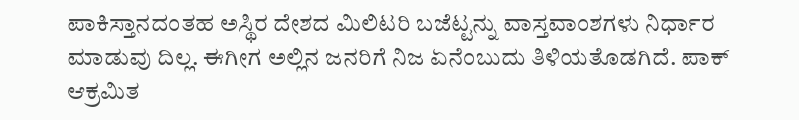ಪಾಕಿಸ್ತಾನದಂತಹ ಅಸ್ಥಿರ ದೇಶದ ಮಿಲಿಟರಿ ಬಜೆಟ್ಟನ್ನು ವಾಸ್ತವಾಂಶಗಳು ನಿರ್ಧಾರ ಮಾಡುವು ದಿಲ್ಲ. ಈಗೀಗ ಅಲ್ಲಿನ ಜನರಿಗೆ ನಿಜ ಏನೆಂಬುದು ತಿಳಿಯತೊಡಗಿದೆ. ಪಾಕ್ ಆಕ್ರಮಿತ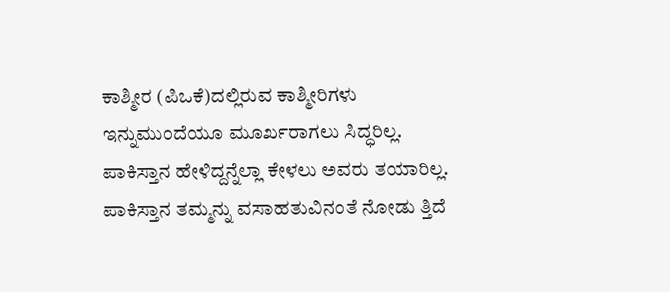ಕಾಶ್ಮೀರ (ಪಿಒಕೆ)ದಲ್ಲಿರುವ ಕಾಶ್ಮೀರಿಗಳು ಇನ್ನುಮುಂದೆಯೂ ಮೂರ್ಖರಾಗಲು ಸಿದ್ಧರಿಲ್ಲ. ಪಾಕಿಸ್ತಾನ ಹೇಳಿದ್ದನ್ನೆಲ್ಲಾ ಕೇಳಲು ಅವರು ತಯಾರಿಲ್ಲ. ಪಾಕಿಸ್ತಾನ ತಮ್ಮನ್ನು ವಸಾಹತುವಿನಂತೆ ನೋಡು ತ್ತಿದೆ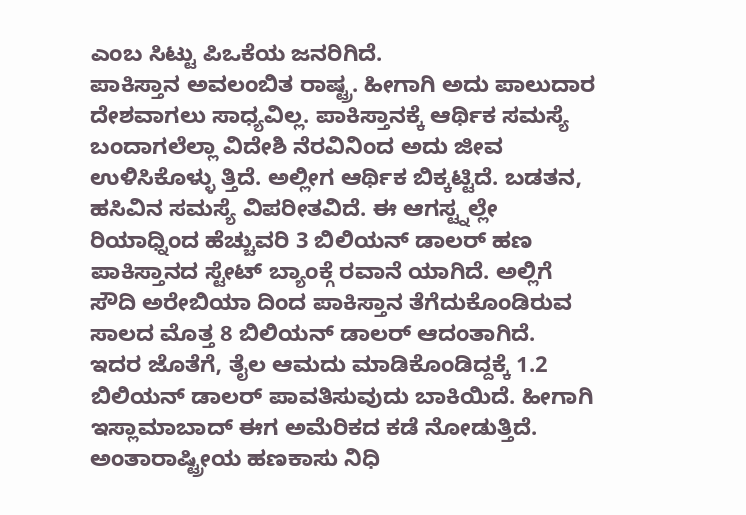ಎಂಬ ಸಿಟ್ಟು ಪಿಒಕೆಯ ಜನರಿಗಿದೆ.
ಪಾಕಿಸ್ತಾನ ಅವಲಂಬಿತ ರಾಷ್ಟ್ರ. ಹೀಗಾಗಿ ಅದು ಪಾಲುದಾರ ದೇಶವಾಗಲು ಸಾಧ್ಯವಿಲ್ಲ. ಪಾಕಿಸ್ತಾನಕ್ಕೆ ಆರ್ಥಿಕ ಸಮಸ್ಯೆ ಬಂದಾಗಲೆಲ್ಲಾ ವಿದೇಶಿ ನೆರವಿನಿಂದ ಅದು ಜೀವ ಉಳಿಸಿಕೊಳ್ಳು ತ್ತಿದೆ. ಅಲ್ಲೀಗ ಆರ್ಥಿಕ ಬಿಕ್ಕಟ್ಟಿದೆ. ಬಡತನ, ಹಸಿವಿನ ಸಮಸ್ಯೆ ವಿಪರೀತವಿದೆ. ಈ ಆಗಸ್ಟ್ನಲ್ಲೇ ರಿಯಾಧ್ನಿಂದ ಹೆಚ್ಚುವರಿ 3 ಬಿಲಿಯನ್ ಡಾಲರ್ ಹಣ ಪಾಕಿಸ್ತಾನದ ಸ್ಟೇಟ್ ಬ್ಯಾಂಕ್ಗೆ ರವಾನೆ ಯಾಗಿದೆ. ಅಲ್ಲಿಗೆ ಸೌದಿ ಅರೇಬಿಯಾ ದಿಂದ ಪಾಕಿಸ್ತಾನ ತೆಗೆದುಕೊಂಡಿರುವ ಸಾಲದ ಮೊತ್ತ 8 ಬಿಲಿಯನ್ ಡಾಲರ್ ಆದಂತಾಗಿದೆ.
ಇದರ ಜೊತೆಗೆ, ತೈಲ ಆಮದು ಮಾಡಿಕೊಂಡಿದ್ದಕ್ಕೆ 1.2 ಬಿಲಿಯನ್ ಡಾಲರ್ ಪಾವತಿಸುವುದು ಬಾಕಿಯಿದೆ. ಹೀಗಾಗಿ ಇಸ್ಲಾಮಾಬಾದ್ ಈಗ ಅಮೆರಿಕದ ಕಡೆ ನೋಡುತ್ತಿದೆ. ಅಂತಾರಾಷ್ಟ್ರೀಯ ಹಣಕಾಸು ನಿಧಿ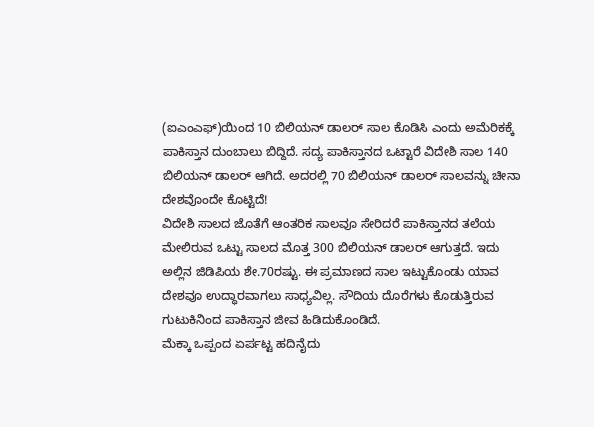(ಐಎಂಎಫ್)ಯಿಂದ 10 ಬಿಲಿಯನ್ ಡಾಲರ್ ಸಾಲ ಕೊಡಿಸಿ ಎಂದು ಅಮೆರಿಕಕ್ಕೆ ಪಾಕಿಸ್ತಾನ ದುಂಬಾಲು ಬಿದ್ದಿದೆ. ಸದ್ಯ ಪಾಕಿಸ್ತಾನದ ಒಟ್ಟಾರೆ ವಿದೇಶಿ ಸಾಲ 140 ಬಿಲಿಯನ್ ಡಾಲರ್ ಆಗಿದೆ. ಅದರಲ್ಲಿ 70 ಬಿಲಿಯನ್ ಡಾಲರ್ ಸಾಲವನ್ನು ಚೀನಾ ದೇಶವೊಂದೇ ಕೊಟ್ಟಿದೆ!
ವಿದೇಶಿ ಸಾಲದ ಜೊತೆಗೆ ಆಂತರಿಕ ಸಾಲವೂ ಸೇರಿದರೆ ಪಾಕಿಸ್ತಾನದ ತಲೆಯ ಮೇಲಿರುವ ಒಟ್ಟು ಸಾಲದ ಮೊತ್ತ 300 ಬಿಲಿಯನ್ ಡಾಲರ್ ಆಗುತ್ತದೆ. ಇದು ಅಲ್ಲಿನ ಜಿಡಿಪಿಯ ಶೇ.70ರಷ್ಟು. ಈ ಪ್ರಮಾಣದ ಸಾಲ ಇಟ್ಟುಕೊಂಡು ಯಾವ ದೇಶವೂ ಉದ್ಧಾರವಾಗಲು ಸಾಧ್ಯವಿಲ್ಲ. ಸೌದಿಯ ದೊರೆಗಳು ಕೊಡುತ್ತಿರುವ ಗುಟುಕಿನಿಂದ ಪಾಕಿಸ್ತಾನ ಜೀವ ಹಿಡಿದುಕೊಂಡಿದೆ.
ಮೆಕ್ಕಾ ಒಪ್ಪಂದ ಏರ್ಪಟ್ಟ ಹದಿನೈದು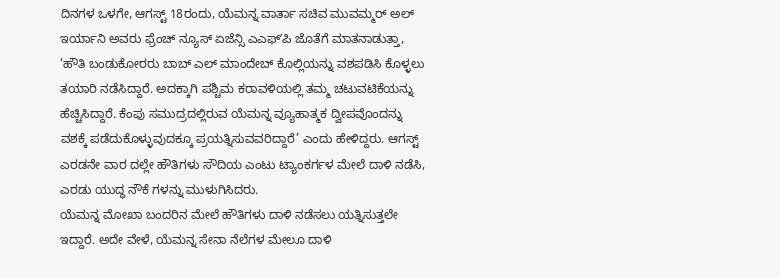ದಿನಗಳ ಒಳಗೇ, ಆಗಸ್ಟ್ 18ರಂದು, ಯೆಮನ್ನ ವಾರ್ತಾ ಸಚಿವ ಮುವಮ್ಮರ್ ಅಲ್ ಇರ್ಯಾನಿ ಅವರು ಫ್ರೆಂಚ್ ನ್ಯೂಸ್ ಏಜೆನ್ಸಿ ಎಎಫ್ʼಪಿ ಜೊತೆಗೆ ಮಾತನಾಡುತ್ತಾ, ‘ಹೌತಿ ಬಂಡುಕೋರರು ಬಾಬ್ ಎಲ್ ಮಾಂದೇಬ್ ಕೊಲ್ಲಿಯನ್ನು ವಶಪಡಿಸಿ ಕೊಳ್ಳಲು ತಯಾರಿ ನಡೆಸಿದ್ದಾರೆ. ಅದಕ್ಕಾಗಿ ಪಶ್ಚಿಮ ಕರಾವಳಿಯಲ್ಲಿ ತಮ್ಮ ಚಟುವಟಿಕೆಯನ್ನು ಹೆಚ್ಚಿಸಿದ್ದಾರೆ. ಕೆಂಪು ಸಮುದ್ರದಲ್ಲಿರುವ ಯೆಮನ್ನ ವ್ಯೂಹಾತ್ಮಕ ದ್ವೀಪವೊಂದನ್ನು ವಶಕ್ಕೆ ಪಡೆದುಕೊಳ್ಳುವುದಕ್ಕೂ ಪ್ರಯತ್ನಿಸುವವರಿದ್ದಾರೆ’ ಎಂದು ಹೇಳಿದ್ದರು. ಆಗಸ್ಟ್ ಎರಡನೇ ವಾರ ದಲ್ಲೇ ಹೌತಿಗಳು ಸೌದಿಯ ಎಂಟು ಟ್ಯಾಂಕರ್ಗಳ ಮೇಲೆ ದಾಳಿ ನಡೆಸಿ, ಎರಡು ಯುದ್ಧ ನೌಕೆ ಗಳನ್ನು ಮುಳುಗಿಸಿದರು.
ಯೆಮನ್ನ ಮೋಖಾ ಬಂದರಿನ ಮೇಲೆ ಹೌತಿಗಳು ದಾಳಿ ನಡೆಸಲು ಯತ್ನಿಸುತ್ತಲೇ ಇದ್ದಾರೆ. ಅದೇ ವೇಳೆ, ಯೆಮನ್ನ ಸೇನಾ ನೆಲೆಗಳ ಮೇಲೂ ದಾಳಿ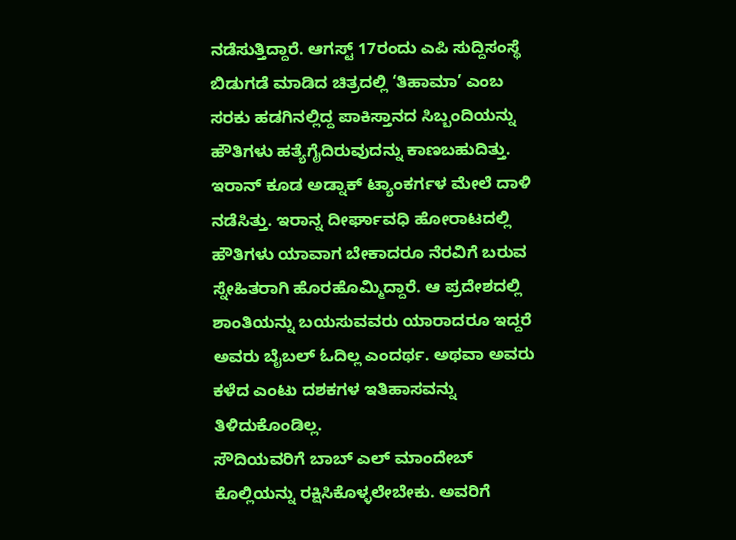ನಡೆಸುತ್ತಿದ್ದಾರೆ. ಆಗಸ್ಟ್ 17ರಂದು ಎಪಿ ಸುದ್ದಿಸಂಸ್ಥೆ ಬಿಡುಗಡೆ ಮಾಡಿದ ಚಿತ್ರದಲ್ಲಿ ‘ತಿಹಾಮಾ’ ಎಂಬ ಸರಕು ಹಡಗಿನಲ್ಲಿದ್ದ ಪಾಕಿಸ್ತಾನದ ಸಿಬ್ಬಂದಿಯನ್ನು ಹೌತಿಗಳು ಹತ್ಯೆಗೈದಿರುವುದನ್ನು ಕಾಣಬಹುದಿತ್ತು. ಇರಾನ್ ಕೂಡ ಅಡ್ನಾಕ್ ಟ್ಯಾಂಕರ್ಗಳ ಮೇಲೆ ದಾಳಿ ನಡೆಸಿತ್ತು. ಇರಾನ್ನ ದೀರ್ಘಾವಧಿ ಹೋರಾಟದಲ್ಲಿ ಹೌತಿಗಳು ಯಾವಾಗ ಬೇಕಾದರೂ ನೆರವಿಗೆ ಬರುವ ಸ್ನೇಹಿತರಾಗಿ ಹೊರಹೊಮ್ಮಿದ್ದಾರೆ. ಆ ಪ್ರದೇಶದಲ್ಲಿ ಶಾಂತಿಯನ್ನು ಬಯಸುವವರು ಯಾರಾದರೂ ಇದ್ದರೆ ಅವರು ಬೈಬಲ್ ಓದಿಲ್ಲ ಎಂದರ್ಥ. ಅಥವಾ ಅವರು ಕಳೆದ ಎಂಟು ದಶಕಗಳ ಇತಿಹಾಸವನ್ನು ತಿಳಿದುಕೊಂಡಿಲ್ಲ.
ಸೌದಿಯವರಿಗೆ ಬಾಬ್ ಎಲ್ ಮಾಂದೇಬ್ ಕೊಲ್ಲಿಯನ್ನು ರಕ್ಷಿಸಿಕೊಳ್ಳಲೇಬೇಕು. ಅವರಿಗೆ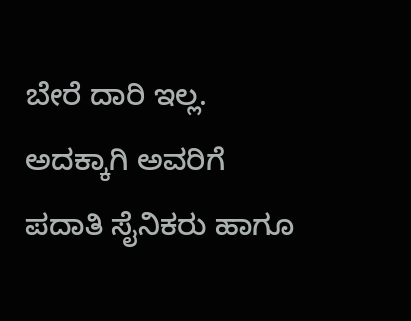ಬೇರೆ ದಾರಿ ಇಲ್ಲ. ಅದಕ್ಕಾಗಿ ಅವರಿಗೆ ಪದಾತಿ ಸೈನಿಕರು ಹಾಗೂ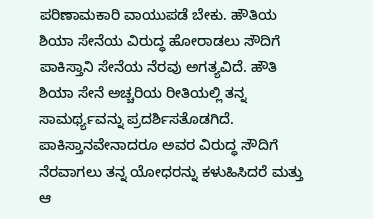ಪರಿಣಾಮಕಾರಿ ವಾಯುಪಡೆ ಬೇಕು. ಹೌತಿಯ ಶಿಯಾ ಸೇನೆಯ ವಿರುದ್ಧ ಹೋರಾಡಲು ಸೌದಿಗೆ ಪಾಕಿಸ್ತಾನಿ ಸೇನೆಯ ನೆರವು ಅಗತ್ಯವಿದೆ. ಹೌತಿ ಶಿಯಾ ಸೇನೆ ಅಚ್ಚರಿಯ ರೀತಿಯಲ್ಲಿ ತನ್ನ ಸಾಮರ್ಥ್ಯವನ್ನು ಪ್ರದರ್ಶಿಸತೊಡಗಿದೆ.
ಪಾಕಿಸ್ತಾನವೇನಾದರೂ ಅವರ ವಿರುದ್ಧ ಸೌದಿಗೆ ನೆರವಾಗಲು ತನ್ನ ಯೋಧರನ್ನು ಕಳುಹಿಸಿದರೆ ಮತ್ತು ಆ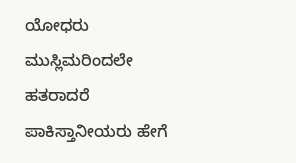ಯೋಧರು ಮುಸ್ಲಿಮರಿಂದಲೇ ಹತರಾದರೆ ಪಾಕಿಸ್ತಾನೀಯರು ಹೇಗೆ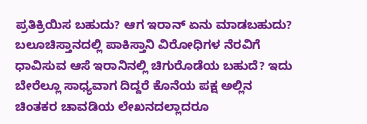ಪ್ರತಿಕ್ರಿಯಿಸ ಬಹುದು? ಆಗ ಇರಾನ್ ಏನು ಮಾಡಬಹುದು? ಬಲೂಚಿಸ್ತಾನದಲ್ಲಿ ಪಾಕಿಸ್ತಾನಿ ವಿರೋಧಿಗಳ ನೆರವಿಗೆ ಧಾವಿಸುವ ಆಸೆ ಇರಾನಿನಲ್ಲಿ ಚಿಗುರೊಡೆಯ ಬಹುದೆ? ಇದು ಬೇರೆಲ್ಲೂ ಸಾಧ್ಯವಾಗ ದಿದ್ದರೆ ಕೊನೆಯ ಪಕ್ಷ ಅಲ್ಲಿನ ಚಿಂತಕರ ಚಾವಡಿಯ ಲೇಖನದಲ್ಲಾದರೂ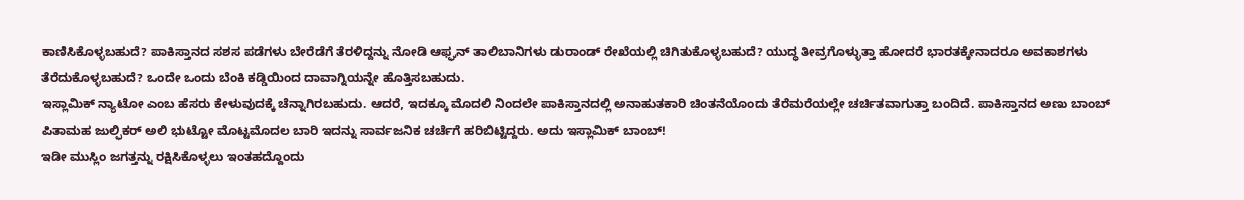ಕಾಣಿಸಿಕೊಳ್ಳಬಹುದೆ? ಪಾಕಿಸ್ತಾನದ ಸಶಸ ಪಡೆಗಳು ಬೇರೆಡೆಗೆ ತೆರಳಿದ್ದನ್ನು ನೋಡಿ ಆಫ್ಘನ್ ತಾಲಿಬಾನಿಗಳು ಡುರಾಂಡ್ ರೇಖೆಯಲ್ಲಿ ಚಿಗಿತುಕೊಳ್ಳಬಹುದೆ? ಯುದ್ಧ ತೀವ್ರಗೊಳ್ಳುತ್ತಾ ಹೋದರೆ ಭಾರತಕ್ಕೇನಾದರೂ ಅವಕಾಶಗಳು ತೆರೆದುಕೊಳ್ಳಬಹುದೆ? ಒಂದೇ ಒಂದು ಬೆಂಕಿ ಕಡ್ಡಿಯಿಂದ ದಾವಾಗ್ನಿಯನ್ನೇ ಹೊತ್ತಿಸಬಹುದು.
ಇಸ್ಲಾಮಿಕ್ ನ್ಯಾಟೋ ಎಂಬ ಹೆಸರು ಕೇಳುವುದಕ್ಕೆ ಚೆನ್ನಾಗಿರಬಹುದು. ಆದರೆ, ಇದಕ್ಕೂ ಮೊದಲಿ ನಿಂದಲೇ ಪಾಕಿಸ್ತಾನದಲ್ಲಿ ಅನಾಹುತಕಾರಿ ಚಿಂತನೆಯೊಂದು ತೆರೆಮರೆಯಲ್ಲೇ ಚರ್ಚಿತವಾಗುತ್ತಾ ಬಂದಿದೆ. ಪಾಕಿಸ್ತಾನದ ಅಣು ಬಾಂಬ್ ಪಿತಾಮಹ ಜುಲ್ಫಿಕರ್ ಅಲಿ ಭುಟ್ಟೋ ಮೊಟ್ಟಮೊದಲ ಬಾರಿ ಇದನ್ನು ಸಾರ್ವಜನಿಕ ಚರ್ಚೆಗೆ ಹರಿಬಿಟ್ಟಿದ್ದರು. ಅದು ಇಸ್ಲಾಮಿಕ್ ಬಾಂಬ್!
ಇಡೀ ಮುಸ್ಲಿಂ ಜಗತ್ತನ್ನು ರಕ್ಷಿಸಿಕೊಳ್ಳಲು ಇಂತಹದ್ದೊಂದು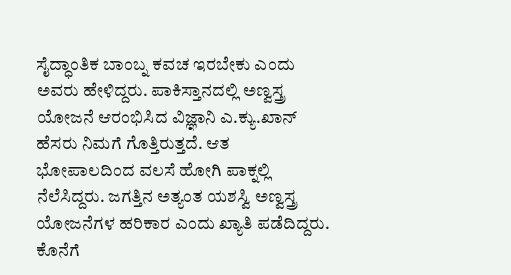ಸೈದ್ಧಾಂತಿಕ ಬಾಂಬ್ನ ಕವಚ ಇರಬೇಕು ಎಂದು ಅವರು ಹೇಳಿದ್ದರು. ಪಾಕಿಸ್ತಾನದಲ್ಲಿ ಅಣ್ವಸ್ತ್ರ ಯೋಜನೆ ಆರಂಭಿಸಿದ ವಿಜ್ಞಾನಿ ಎ.ಕ್ಯು.ಖಾನ್ ಹೆಸರು ನಿಮಗೆ ಗೊತ್ತಿರುತ್ತದೆ. ಆತ ಭೋಪಾಲದಿಂದ ವಲಸೆ ಹೋಗಿ ಪಾಕ್ನಲ್ಲಿ ನೆಲೆಸಿದ್ದರು. ಜಗತ್ತಿನ ಅತ್ಯಂತ ಯಶಸ್ವಿ ಅಣ್ವಸ್ತ್ರ ಯೋಜನೆಗಳ ಹರಿಕಾರ ಎಂದು ಖ್ಯಾತಿ ಪಡೆದಿದ್ದರು. ಕೊನೆಗೆ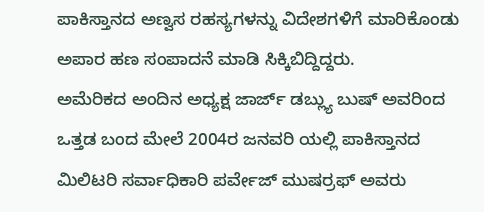ಪಾಕಿಸ್ತಾನದ ಅಣ್ವಸ ರಹಸ್ಯಗಳನ್ನು ವಿದೇಶಗಳಿಗೆ ಮಾರಿಕೊಂಡು ಅಪಾರ ಹಣ ಸಂಪಾದನೆ ಮಾಡಿ ಸಿಕ್ಕಿಬಿದ್ದಿದ್ದರು.
ಅಮೆರಿಕದ ಅಂದಿನ ಅಧ್ಯಕ್ಷ ಜಾರ್ಜ್ ಡಬ್ಲ್ಯು ಬುಷ್ ಅವರಿಂದ ಒತ್ತಡ ಬಂದ ಮೇಲೆ 2004ರ ಜನವರಿ ಯಲ್ಲಿ ಪಾಕಿಸ್ತಾನದ ಮಿಲಿಟರಿ ಸರ್ವಾಧಿಕಾರಿ ಪರ್ವೇಜ್ ಮುಷರ್ರಫ್ ಅವರು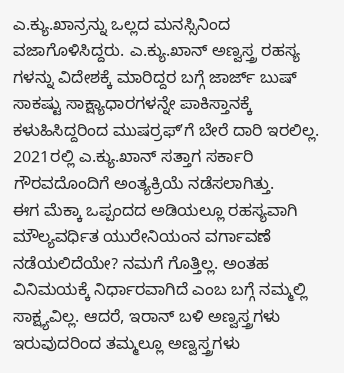ಎ.ಕ್ಯು.ಖಾನ್ರನ್ನು ಒಲ್ಲದ ಮನಸ್ಸಿನಿಂದ ವಜಾಗೊಳಿಸಿದ್ದರು. ಎ.ಕ್ಯು.ಖಾನ್ ಅಣ್ವಸ್ತ್ರ ರಹಸ್ಯ ಗಳನ್ನು ವಿದೇಶಕ್ಕೆ ಮಾರಿದ್ದರ ಬಗ್ಗೆ ಜಾರ್ಜ್ ಬುಷ್ ಸಾಕಷ್ಟು ಸಾಕ್ಷ್ಯಾಧಾರಗಳನ್ನೇ ಪಾಕಿಸ್ತಾನಕ್ಕೆ ಕಳುಹಿಸಿದ್ದರಿಂದ ಮುಷರ್ರಫ್ʼಗೆ ಬೇರೆ ದಾರಿ ಇರಲಿಲ್ಲ. 2021ರಲ್ಲಿ ಎ.ಕ್ಯು.ಖಾನ್ ಸತ್ತಾಗ ಸರ್ಕಾರಿ ಗೌರವದೊಂದಿಗೆ ಅಂತ್ಯಕ್ರಿಯೆ ನಡೆಸಲಾಗಿತ್ತು.
ಈಗ ಮೆಕ್ಕಾ ಒಪ್ಪಂದದ ಅಡಿಯಲ್ಲೂ ರಹಸ್ಯವಾಗಿ ಮೌಲ್ಯವರ್ಧಿತ ಯುರೇನಿಯಂನ ವರ್ಗಾವಣೆ ನಡೆಯಲಿದೆಯೇ? ನಮಗೆ ಗೊತ್ತಿಲ್ಲ. ಅಂತಹ ವಿನಿಮಯಕ್ಕೆ ನಿರ್ಧಾರವಾಗಿದೆ ಎಂಬ ಬಗ್ಗೆ ನಮ್ಮಲ್ಲಿ ಸಾಕ್ಷ್ಯವಿಲ್ಲ. ಆದರೆ, ಇರಾನ್ ಬಳಿ ಅಣ್ವಸ್ತ್ರಗಳು ಇರುವುದರಿಂದ ತಮ್ಮಲ್ಲೂ ಅಣ್ವಸ್ತ್ರಗಳು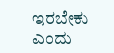ಇರಬೇಕು ಎಂದು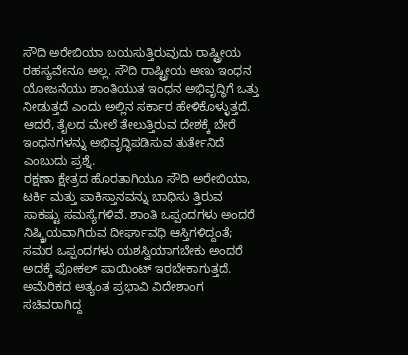ಸೌದಿ ಅರೇಬಿಯಾ ಬಯಸುತ್ತಿರುವುದು ರಾಷ್ಟ್ರೀಯ ರಹಸ್ಯವೇನೂ ಅಲ್ಲ. ಸೌದಿ ರಾಷ್ಟ್ರೀಯ ಅಣು ಇಂಧನ ಯೋಜನೆಯು ಶಾಂತಿಯುತ ಇಂಧನ ಅಭಿವೃದ್ಧಿಗೆ ಒತ್ತು ನೀಡುತ್ತದೆ ಎಂದು ಅಲ್ಲಿನ ಸರ್ಕಾರ ಹೇಳಿಕೊಳ್ಳುತ್ತದೆ. ಆದರೆ, ತೈಲದ ಮೇಲೆ ತೇಲುತ್ತಿರುವ ದೇಶಕ್ಕೆ ಬೇರೆ ಇಂಧನಗಳನ್ನು ಅಭಿವೃದ್ಧಿಪಡಿಸುವ ತುರ್ತೇನಿದೆ ಎಂಬುದು ಪ್ರಶ್ನೆ.
ರಕ್ಷಣಾ ಕ್ಷೇತ್ರದ ಹೊರತಾಗಿಯೂ ಸೌದಿ ಅರೇಬಿಯಾ, ಟರ್ಕಿ ಮತ್ತು ಪಾಕಿಸ್ತಾನವನ್ನು ಬಾಧಿಸು ತ್ತಿರುವ ಸಾಕಷ್ಟು ಸಮಸ್ಯೆಗಳಿವೆ. ಶಾಂತಿ ಒಪ್ಪಂದಗಳು ಅಂದರೆ ನಿಷ್ಕ್ರಿಯವಾಗಿರುವ ದೀರ್ಘಾವಧಿ ಆಸ್ತಿಗಳಿದ್ದಂತೆ; ಸಮರ ಒಪ್ಪಂದಗಳು ಯಶಸ್ವಿಯಾಗಬೇಕು ಅಂದರೆ ಅದಕ್ಕೆ ಫೋಕಲ್ ಪಾಯಿಂಟ್ ಇರಬೇಕಾಗುತ್ತದೆ. ಅಮೆರಿಕದ ಅತ್ಯಂತ ಪ್ರಭಾವಿ ವಿದೇಶಾಂಗ ಸಚಿವರಾಗಿದ್ದ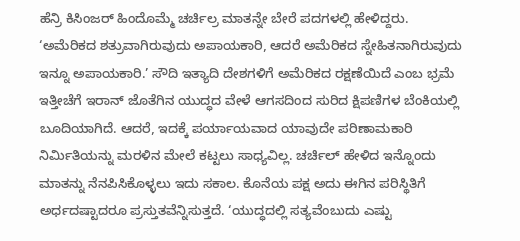ಹೆನ್ರಿ ಕಿಸಿಂಜರ್ ಹಿಂದೊಮ್ಮೆ ಚರ್ಚಿಲ್ರ ಮಾತನ್ನೇ ಬೇರೆ ಪದಗಳಲ್ಲಿ ಹೇಳಿದ್ದರು.
‘ಅಮೆರಿಕದ ಶತ್ರುವಾಗಿರುವುದು ಅಪಾಯಕಾರಿ, ಆದರೆ ಅಮೆರಿಕದ ಸ್ನೇಹಿತನಾಗಿರುವುದು ಇನ್ನೂ ಅಪಾಯಕಾರಿ.’ ಸೌದಿ ಇತ್ಯಾದಿ ದೇಶಗಳಿಗೆ ಅಮೆರಿಕದ ರಕ್ಷಣೆಯಿದೆ ಎಂಬ ಭ್ರಮೆ ಇತ್ತೀಚೆಗೆ ಇರಾನ್ ಜೊತೆಗಿನ ಯುದ್ಧದ ವೇಳೆ ಆಗಸದಿಂದ ಸುರಿದ ಕ್ಷಿಪಣಿಗಳ ಬೆಂಕಿಯಲ್ಲಿ ಬೂದಿಯಾಗಿದೆ. ಆದರೆ, ಇದಕ್ಕೆ ಪರ್ಯಾಯವಾದ ಯಾವುದೇ ಪರಿಣಾಮಕಾರಿ ನಿರ್ಮಿತಿಯನ್ನು ಮರಳಿನ ಮೇಲೆ ಕಟ್ಟಲು ಸಾಧ್ಯವಿಲ್ಲ. ಚರ್ಚಿಲ್ ಹೇಳಿದ ಇನ್ನೊಂದು ಮಾತನ್ನು ನೆನಪಿಸಿಕೊಳ್ಳಲು ಇದು ಸಕಾಲ. ಕೊನೆಯ ಪಕ್ಷ ಅದು ಈಗಿನ ಪರಿಸ್ಥಿತಿಗೆ ಅರ್ಧದಷ್ಟಾದರೂ ಪ್ರಸ್ತುತವೆನ್ನಿಸುತ್ತದೆ. ‘ಯುದ್ಧದಲ್ಲಿ ಸತ್ಯವೆಂಬುದು ಎಷ್ಟು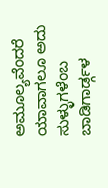ಅಮೂಲ್ಯವೆಂದರೆ ಯಾವಾಗಲೂ ಅದು ಸುಳ್ಳುಗಳೆಂಬ ಬಾಡಿಗಾರ್ಡ್ಗಳ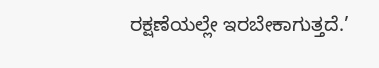ರಕ್ಷಣೆಯಲ್ಲೇ ಇರಬೇಕಾಗುತ್ತದೆ.’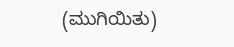(ಮುಗಿಯಿತು)